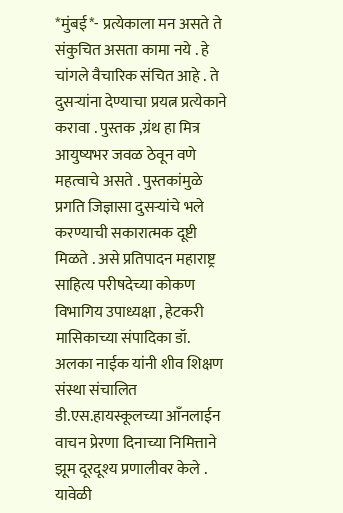*मुंबई*- प्रत्येकाला मन असते ते संकुचित असता कामा नये . हे चांगले वैचारिक संचित आहे . ते दुसऱ्यांना देण्याचा प्रयत्न प्रत्येकाने करावा . पुस्तक ,ग्रंथ हा मित्र आयुष्यभर जवळ ठेवून वणे महत्वाचे असते . पुस्तकांमुळे प्रगति जिज्ञासा दुसऱ्यांचे भले करण्याची सकारात्मक दूष्टी मिळते . असे प्रतिपादन महाराष्ट्र साहित्य परीषदेच्या कोकण विभागिय उपाध्यक्षा , हेटकरी मासिकाच्या संपादिका डॉ. अलका नाईक यांनी शीव शिक्षण संस्था संचालित डी.एस.हायस्कूलच्या आँनलाईन वाचन प्रेरणा दिनाच्या निमित्ताने झूम दूरदूश्य प्रणालीवर केले .
यावेळी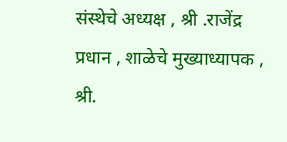संस्थेचे अध्यक्ष , श्री .राजेंद्र प्रधान , शाळेचे मुख्याध्यापक , श्री.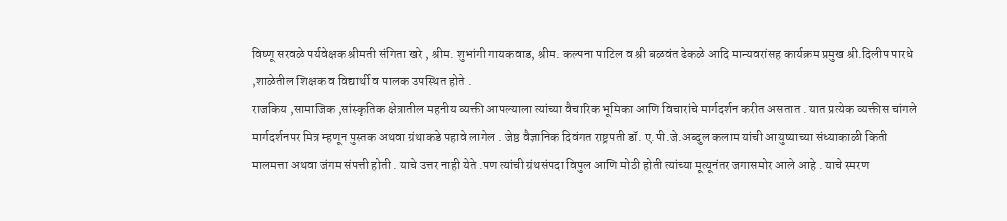विष्णू सरवळे पर्यवेक्षक श्रीमती संगिता खरे , श्रीम. शुभांगी गायकवाड, श्रीम. कल्पना पाटिल व श्री बळवंत ढेकळे आदि मान्यवरांसह कार्यक्रम प्रमुख श्री.दिलीप पारधे ,शाळेतील शिक्षक व विद्यार्थी व पालक उपस्थित होते .
राजकिय ,सामाजिक ,सांस्कृतिक क्षेत्रातील महनीय व्यक्ती आपल्याला त्यांच्या वैचारिक भूमिका आणि विचारांचे मार्गदर्शन करीत असतात . यात प्रत्येक व्यक्तीस चांगले मार्गदर्शनपर मित्र म्हणून पुस्तक अथवा ग्रंथाकडे पहावे लागेल . जेष्ठ वैज्ञानिक दिवंगत राष्ट्रपती डॉ. ए.पी.जे.अब्दुल कलाम यांची आयुष्याच्या संध्याकाळी किती मालमत्ता अथवा जंगम संपत्ती होती . याचे उत्तर नाही येते .पण त्यांची ग्रंथसंपदा विपुल आणि मोठी होती त्यांच्या मूत्यूनंतर जगासमोर आले आहे . याचे स्मरण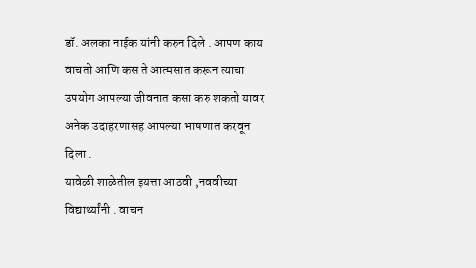डॉ. अलका नाईक यांनी करुन दिले . आपण काय वाचतो आणि कस ते आत्मसात करून त्याचा उपयोग आपल्या जीवनात कसा करु शकतो यावर अनेक उदाहरणासह आपल्या भाषणात करवून दिला .
यावेळी शाळेतील इयत्ता आठवी ,नववीच्या विद्यार्थ्यांनी . वाचन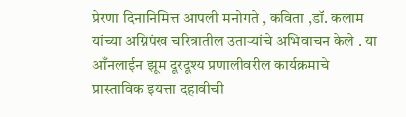प्रेरणा दिनानिमित्त आपली मनोगते , कविता ,डॉ. कलाम यांच्या अग्निपंख चरित्रातील उताऱ्यांचे अभिवाचन केले . या आँनलाईन झूम दूरदूश्य प्रणालीवरील कार्यक्रमाचे प्रास्ताविक इयत्ता दहावीची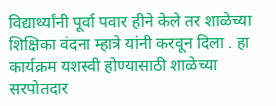विद्यार्थ्यांनी पूर्वा पवार हीने केले तर शाळेच्या शिक्षिका वंदना म्हात्रे यांनी करवून दिला . हा कार्यक्रम यशस्वी होण्यासाठी शाळेच्या सरपोतदार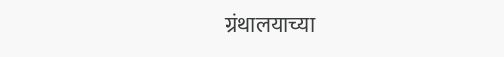ग्रंथालयाच्या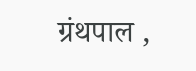ग्रंथपाल ,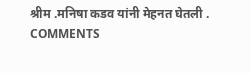श्रीम .मनिषा कडव यांनी मेहनत घेतली .
COMMENTS